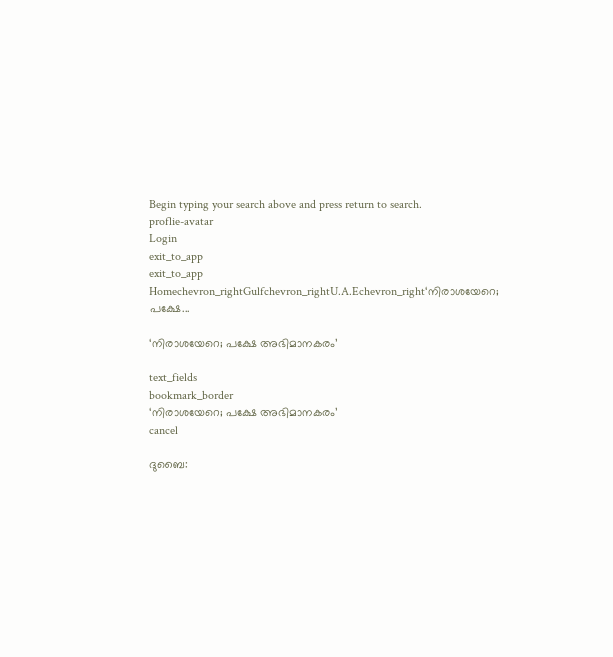Begin typing your search above and press return to search.
proflie-avatar
Login
exit_to_app
exit_to_app
Homechevron_rightGulfchevron_rightU.A.Echevron_right‘നിരാശയേറെ; പക്ഷേ...

‘നിരാശയേറെ; പക്ഷേ അഭിമാനകരം’

text_fields
bookmark_border
‘നിരാശയേറെ; പക്ഷേ അഭിമാനകരം’
cancel

ദുബൈ: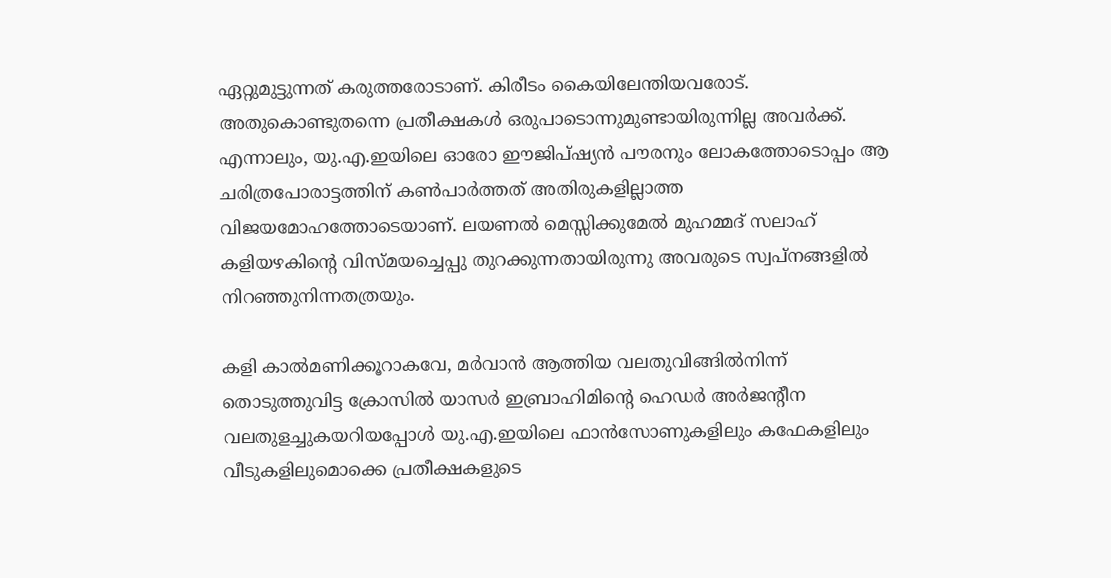ഏറ്റുമുട്ടുന്നത് കരുത്തരോടാണ്. കിരീടം കൈയിലേന്തിയവരോട്. അതുകൊണ്ടുതന്നെ പ്രതീക്ഷകൾ ഒരുപാടൊന്നുമുണ്ടായിരുന്നില്ല അവർക്ക്. എന്നാലും, യു.എ.ഇയിലെ ഓരോ ഈജിപ്ഷ്യൻ പൗരനും ലോകത്തോടൊപ്പം ആ ചരിത്രപോരാട്ടത്തിന് കൺപാർത്തത് അതിരുകളില്ലാത്ത വിജയമോഹത്തോടെയാണ്. ലയണൽ മെസ്സിക്കുമേൽ മുഹമ്മദ് സലാഹ് കളിയഴകിന്‍റെ വിസ്മയച്ചെപ്പു തുറക്കുന്നതായിരുന്നു അവരുടെ സ്വപ്നങ്ങളിൽ നിറഞ്ഞുനിന്നതത്രയും.

കളി കാൽമണിക്കൂറാകവേ, മർവാൻ ആത്തിയ വലതുവിങ്ങിൽനിന്ന് തൊടുത്തുവിട്ട ക്രോസിൽ യാസർ ഇബ്രാഹിമിന്‍റെ ഹെഡർ അർജന്‍റീന വലതുളച്ചുകയറിയപ്പോൾ യു.എ.ഇയിലെ ഫാൻസോണുകളിലും കഫേകളിലും വീടുകളിലുമൊക്കെ പ്രതീക്ഷകളുടെ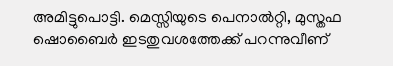അമിട്ടുപൊട്ടി. മെസ്സിയുടെ പെനാൽറ്റി, മുസ്തഫ ഷൊബൈർ ഇടതുവശത്തേക്ക് പറന്നുവീണ്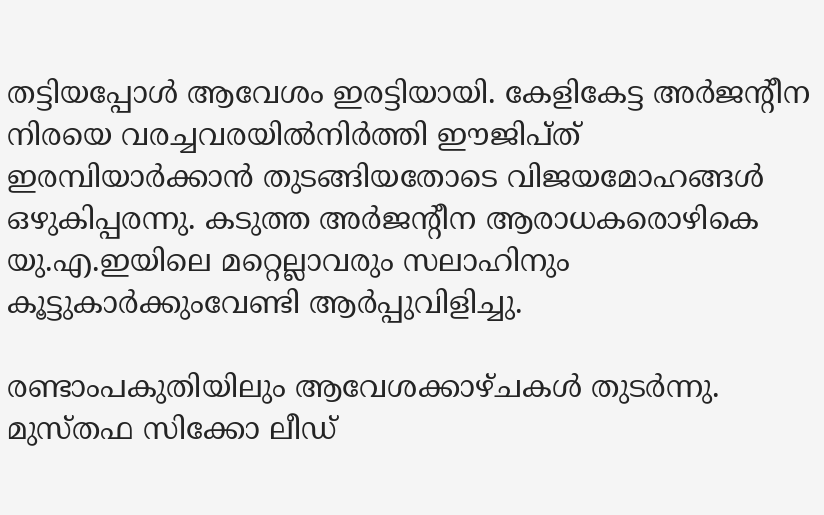തട്ടിയപ്പോൾ ആവേശം ഇരട്ടിയായി. കേളികേട്ട അർജന്‍റീന നിരയെ വരച്ചവരയിൽനിർത്തി ഈജിപ്ത് ഇരമ്പിയാർക്കാൻ തുടങ്ങിയതോടെ വിജയമോഹങ്ങൾ ഒഴുകിപ്പരന്നു. കടുത്ത അർജന്‍റീന ആരാധകരൊഴികെ യു.എ.ഇയിലെ മറ്റെല്ലാവരും സലാഹിനും കൂട്ടുകാർക്കുംവേണ്ടി ആർപ്പുവിളിച്ചു.

രണ്ടാംപകുതിയിലും ആവേശക്കാഴ്ചകൾ തുടർന്നു. മുസ്തഫ സിക്കോ ലീഡ്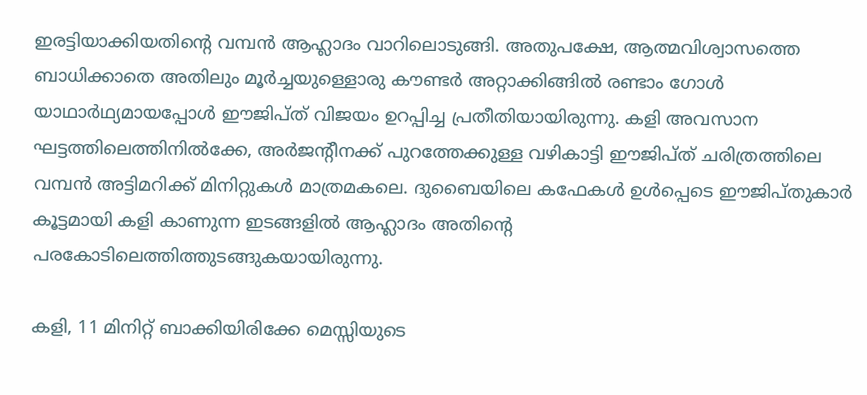ഇരട്ടിയാക്കിയതിന്‍റെ വമ്പൻ ആഹ്ലാദം വാറിലൊടുങ്ങി. അതുപക്ഷേ, ആത്മവിശ്വാസത്തെ ബാധിക്കാതെ അതിലും മൂർച്ചയുള്ളൊരു കൗണ്ടർ അറ്റാക്കിങ്ങിൽ രണ്ടാം ഗോൾ യാഥാർഥ്യമായപ്പോൾ ഈജിപ്ത് വിജയം ഉറപ്പിച്ച പ്രതീതിയായിരുന്നു. കളി അവസാന ഘട്ടത്തിലെത്തിനിൽക്കേ, അർജന്‍റീനക്ക് പുറത്തേക്കുള്ള വഴികാട്ടി ഈജിപ്ത് ചരിത്രത്തിലെ വമ്പൻ അട്ടിമറിക്ക് മിനിറ്റുകൾ മാത്രമകലെ. ദുബൈയിലെ കഫേകൾ ഉൾപ്പെടെ ഈജിപ്തുകാർ കൂട്ടമായി കളി കാണുന്ന ഇടങ്ങളിൽ ആഹ്ലാദം അതിന്‍റെ പരകോടിലെത്തിത്തുടങ്ങുകയായിരുന്നു.

കളി, 11 മിനിറ്റ് ബാക്കിയിരിക്കേ മെസ്സിയുടെ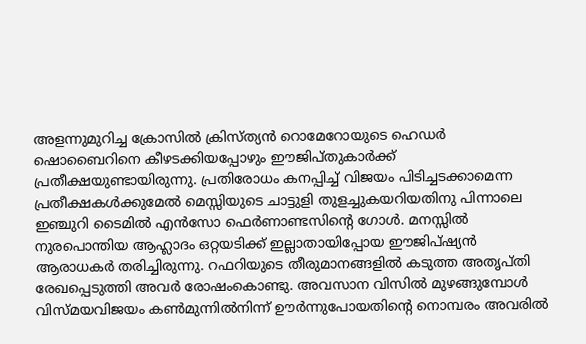അളന്നുമുറിച്ച ക്രോസിൽ ക്രിസ്ത്യൻ റൊമേറോയുടെ ഹെഡർ ഷൊബൈറിനെ കീഴടക്കിയപ്പോഴും ഈജിപ്തുകാർക്ക് പ്രതീക്ഷയുണ്ടായിരുന്നു. പ്രതിരോധം കനപ്പിച്ച് വിജയം പിടിച്ചടക്കാമെന്ന പ്രതീക്ഷകൾക്കുമേൽ മെസ്സിയുടെ ചാട്ടുളി തുളച്ചുകയറിയതിനു പിന്നാലെ ഇഞ്ചുറി ടൈമിൽ എൻസോ ഫെർണാണ്ടസിന്‍റെ ഗോൾ. മനസ്സിൽ നുരപൊന്തിയ ആഹ്ലാദം ഒറ്റയടിക്ക് ഇല്ലാതായിപ്പോയ ഈജിപ്ഷ്യൻ ആരാധകർ തരിച്ചിരുന്നു. റഫറിയുടെ തീരുമാനങ്ങളിൽ കടുത്ത അതൃപ്തി രേഖപ്പെടുത്തി അവർ രോഷംകൊണ്ടു. അവസാന വിസിൽ മുഴങ്ങുമ്പോൾ വിസ്മയവിജയം കൺമുന്നിൽനിന്ന് ഊർന്നുപോയതിന്‍റെ നൊമ്പരം അവരിൽ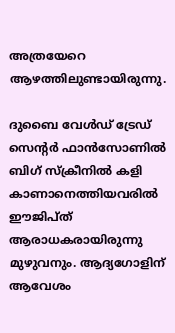അത്രയേറെ ആഴത്തിലുണ്ടായിരുന്നു.

ദുബൈ വേൾഡ് ട്രേഡ് സെന്‍റർ ഫാൻസോണിൽ ബിഗ് സ്ക്രീനിൽ കളി കാണാനെത്തിയവരിൽ ഈജിപ്ത് ആരാധകരായിരുന്നു മുഴുവനും. ആദ്യഗോളിന് ആവേശം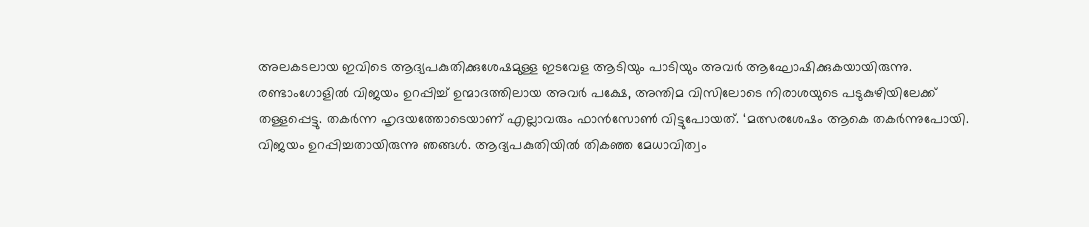അലകടലായ ഇവിടെ ആദ്യപകുതിക്കുശേഷമുള്ള ഇടവേള ആടിയും പാടിയും അവർ ആഘോഷിക്കുകയായിരുന്നു. രണ്ടാംഗോളിൽ വിജയം ഉറപ്പിച്ച് ഉന്മാദത്തിലായ അവർ പക്ഷേ, അന്തിമ വിസിലോടെ നിരാശയുടെ പടുകുഴിയിലേക്ക് തള്ളപ്പെട്ടു. തകർന്ന ഹൃദയത്തോടെയാണ് എല്ലാവരും ഫാൻസോൺ വിട്ടുപോയത്. ‘മത്സരശേഷം ആകെ തകർന്നുപോയി. വിജയം ഉറപ്പിച്ചതായിരുന്നു ഞങ്ങൾ. ആദ്യപകുതിയിൽ തികഞ്ഞ മേധാവിത്വം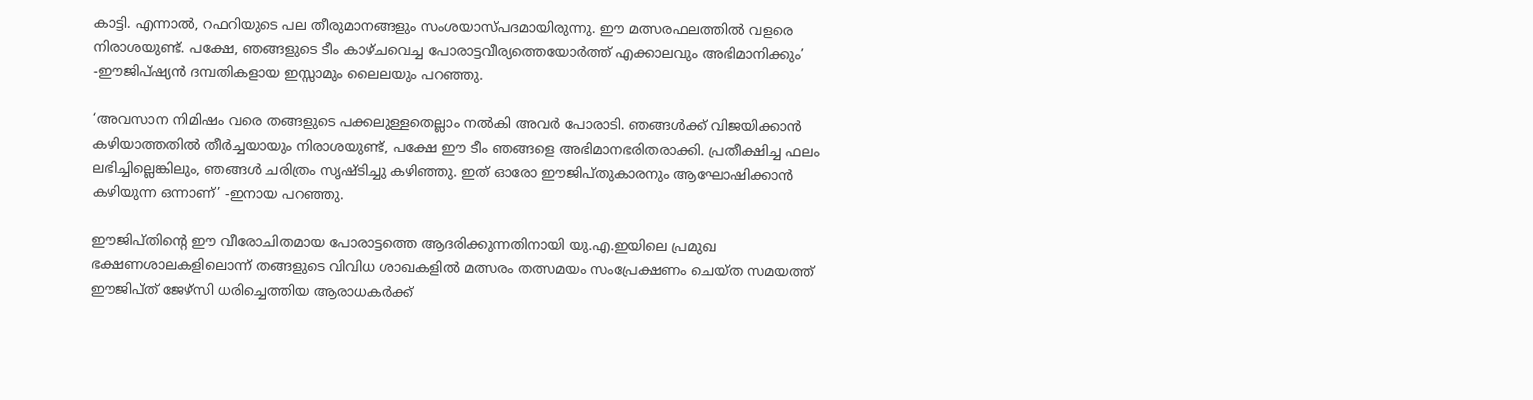കാട്ടി. എന്നാൽ, റഫറിയുടെ പല തീരുമാനങ്ങളും സംശയാസ്പദമായിരുന്നു. ഈ മത്സരഫലത്തിൽ വളരെ നിരാശയുണ്ട്. പക്ഷേ, ഞങ്ങളുടെ ടീം കാഴ്ചവെച്ച പോരാട്ടവീര്യത്തെയോർത്ത് എക്കാലവും അഭിമാനിക്കും’ -ഈജിപ്ഷ്യൻ ദമ്പതികളായ ഇസ്സാമും ലൈലയും പറഞ്ഞു.

‘അവസാന നിമിഷം വരെ തങ്ങളുടെ പക്കലുള്ളതെല്ലാം നൽകി അവർ പോരാടി. ഞങ്ങൾക്ക് വിജയിക്കാൻ കഴിയാത്തതിൽ തീർച്ചയായും നിരാശയുണ്ട്, പക്ഷേ ഈ ടീം ഞങ്ങളെ അഭിമാനഭരിതരാക്കി. പ്രതീക്ഷിച്ച ഫലം ലഭിച്ചില്ലെങ്കിലും, ഞങ്ങൾ ചരിത്രം സൃഷ്ടിച്ചു കഴിഞ്ഞു. ഇത് ഓരോ ഈജിപ്തുകാരനും ആഘോഷിക്കാൻ കഴിയുന്ന ഒന്നാണ്’ -ഇനായ പറഞ്ഞു.

ഈജിപ്തിന്റെ ഈ വീരോചിതമായ പോരാട്ടത്തെ ആദരിക്കുന്നതിനായി യു.എ.ഇയിലെ പ്രമുഖ ഭക്ഷണശാലകളിലൊന്ന് തങ്ങളുടെ വിവിധ ശാഖകളിൽ മത്സരം തത്സമയം സംപ്രേക്ഷണം ചെയ്ത സമയത്ത് ഈജിപ്ത് ജേഴ്സി ധരിച്ചെത്തിയ ആരാധകർക്ക്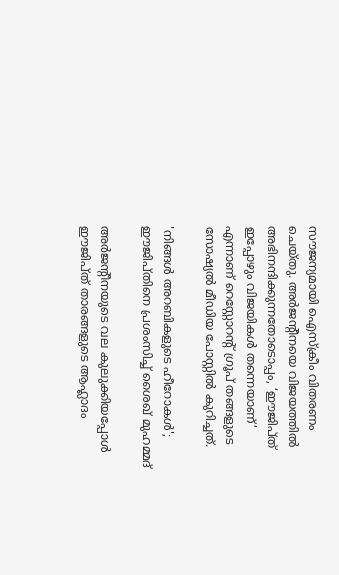സൗജന്യമായി ഐസ്ക്രീം വിതരണം ചെയ്തു. അർജന്റീനയെ വിജയത്തിൽ അഭിനന്ദിക്കുന്നതോടൊപ്പം, ‘ഈജിപ്ത് ഇപ്പോഴും വിജയികൾ തന്നെയാണ്’ എന്നാണ് റെസ്റ്റോറന്റ് ഗ്രൂപ് തങ്ങളുടെ സോഷ്യൽ മീഡിയ പോസ്റ്റിൽ കുറിച്ചത്.

'നിങ്ങൾ അറബികളുടെ ഹീറോകൾ'; ഈജിപ്തിനെ പ്രശംസിച്ച് ശൈഖ് മുഹമ്മദ്

അർജന്‍റീനയുടെ വല കുലുക്കിയപ്പോൾ ഈജിപ്ത് താരങ്ങളുടെ ആഹ്ലാദം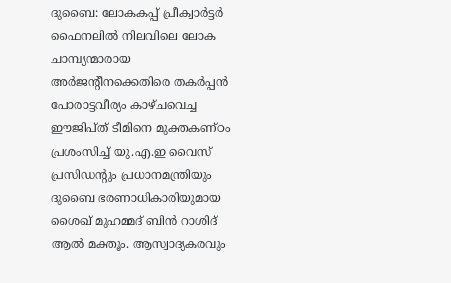ദുബൈ: ലോകകപ്പ് പ്രീക്വാർട്ടർ ഫൈനലിൽ നിലവിലെ ലോക ചാമ്പ്യന്മാരായ അർജന്റീനക്കെതിരെ തകർപ്പൻ പോരാട്ടവീര്യം കാഴ്ചവെച്ച ഈജിപ്ത് ടീമിനെ മുക്തകണ്ഠം പ്രശംസിച്ച് യു.എ.ഇ വൈസ് പ്രസിഡന്റും പ്രധാനമന്ത്രിയും ദുബൈ ഭരണാധികാരിയുമായ ശൈഖ് മുഹമ്മദ് ബിൻ റാശിദ് ആൽ മക്തൂം. ആസ്വാദ്യകരവും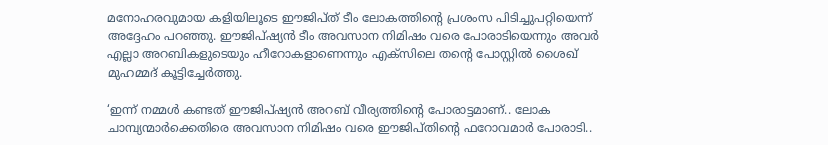മനോഹരവുമായ കളിയിലൂടെ ഈജിപ്ത് ടീം ലോകത്തിന്റെ പ്രശംസ പിടിച്ചുപറ്റിയെന്ന് അദ്ദേഹം പറഞ്ഞു. ഈജിപ്ഷ്യൻ ടീം അവസാന നിമിഷം വരെ പോരാടിയെന്നും അവർ എല്ലാ അറബികളുടെയും ഹീറോകളാണെന്നും എക്‌സിലെ തന്റെ പോസ്റ്റിൽ ശൈഖ് മുഹമ്മദ് കൂട്ടിച്ചേർത്തു.

‘ഇന്ന് നമ്മൾ കണ്ടത് ഈജിപ്ഷ്യൻ അറബ് വീര്യത്തിന്റെ പോരാട്ടമാണ്.. ലോക ചാമ്പ്യന്മാർക്കെതിരെ അവസാന നിമിഷം വരെ ഈജിപ്തിന്റെ ഫറോവമാർ പോരാടി..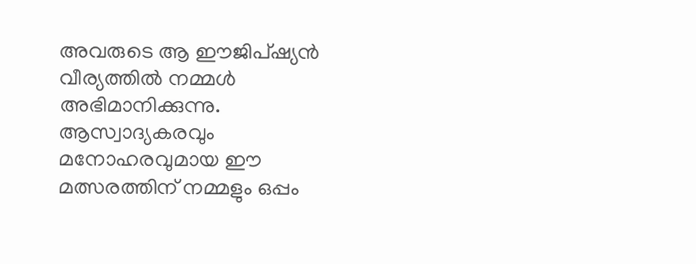അവരുടെ ആ ഈജിപ്ഷ്യൻ വീര്യത്തിൽ നമ്മൾ അഭിമാനിക്കുന്നു. ആസ്വാദ്യകരവും മനോഹരവുമായ ഈ മത്സരത്തിന് നമ്മളും ഒപ്പം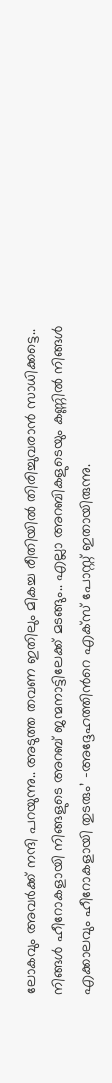ലോകവും അവർക്ക് നന്ദി പറയുന്നു.. അടുത്ത തവണ ഇതിലും മികച്ച രീതിയിൽ തിരിച്ചുവരാൻ സാധിക്കട്ടെ.. നിങ്ങൾ ഹീറോകളായി നിങ്ങളുടെ അറബ് ജന്മനാട്ടിലേക്ക് മടങ്ങും.. എല്ലാ അറബികളുടെയും കണ്ണിൽ നിങ്ങൾ എക്കാലവും ഹീറോകളായി തുടരും’ -അദ്ദേഹത്തിന്‍റെ എക്സ് പോസ്റ്റ് ഇതായിരുന്നു.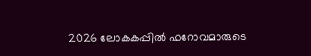2026 ലോകകപ്പിൽ ഫറോവമാരുടെ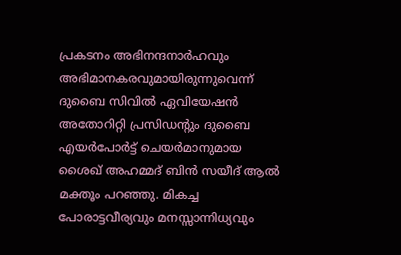പ്രകടനം അഭിനന്ദനാർഹവും അഭിമാനകരവുമായിരുന്നുവെന്ന് ദുബൈ സിവിൽ ഏവിയേഷൻ അതോറിറ്റി പ്രസിഡന്റും ദുബൈ എയർപോർട്ട് ചെയർമാനുമായ ശൈഖ് അഹമ്മദ് ബിൻ സയീദ് ആൽ മക്തൂം പറഞ്ഞു. മികച്ച പോരാട്ടവീര്യവും മനസ്സാന്നിധ്യവും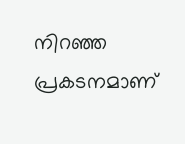നിറഞ്ഞ പ്രകടനമാണ്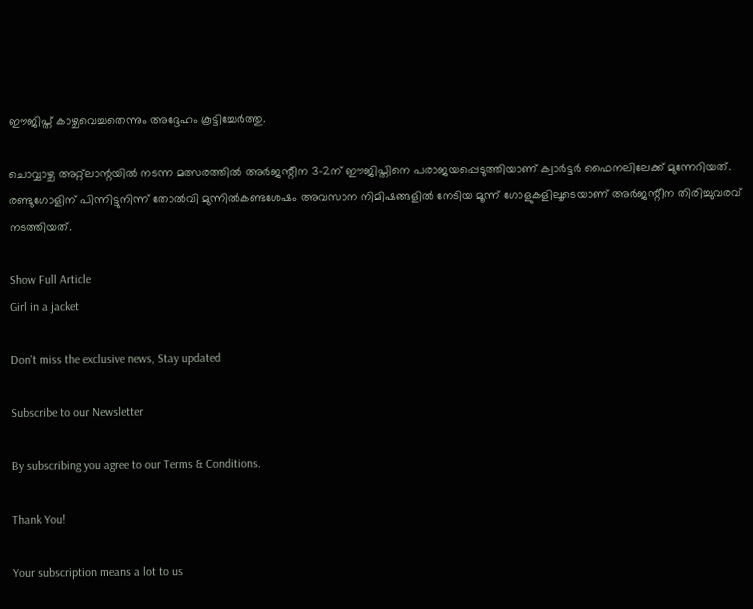ഈജിപ്ത് കാഴ്ചവെച്ചതെന്നും അദ്ദേഹം കൂട്ടിച്ചേർത്തു.

ചൊവ്വാഴ്ച അറ്റ്‌ലാന്റയിൽ നടന്ന മത്സരത്തിൽ അർജന്റീന 3-2ന് ഈജിപ്തിനെ പരാജയപ്പെടുത്തിയാണ് ക്വാർട്ടർ ഫൈനലിലേക്ക് മുന്നേറിയത്. രണ്ടുഗോളിന് പിന്നിട്ടുനിന്ന് തോൽവി മുന്നിൽകണ്ടശേഷം അവസാന നിമിഷങ്ങളിൽ നേടിയ മൂന്ന് ഗോളുകളിലൂടെയാണ് അർജന്റീന തിരിച്ചുവരവ് നടത്തിയത്.

Show Full Article
Girl in a jacket

Don't miss the exclusive news, Stay updated

Subscribe to our Newsletter

By subscribing you agree to our Terms & Conditions.

Thank You!

Your subscription means a lot to us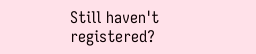Still haven't registered?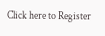Click here to Register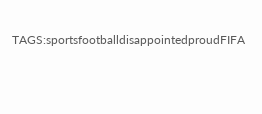TAGS:sportsfootballdisappointedproudFIFA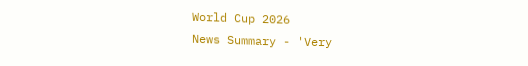World Cup 2026
News Summary - 'Very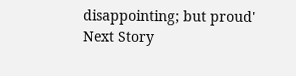disappointing; but proud'
Next Story